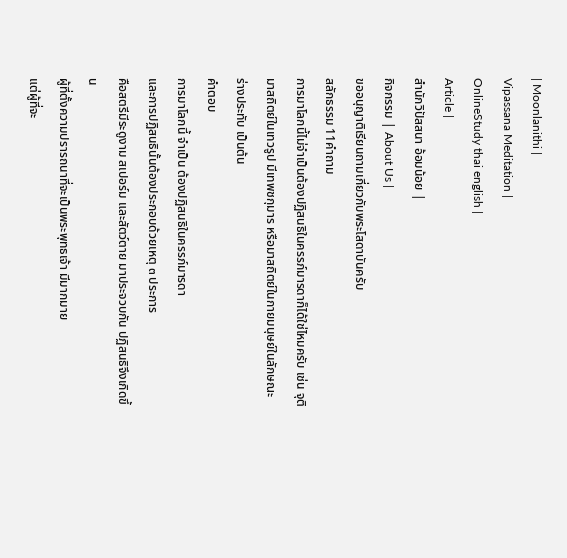| Moonlanithi |
Vipassana Meditation |
OnlineStudy thai english |
Article |
สำนักวิปัสสนา อ้อมน้อย |
กิจกรรม | About Us |
ขออนุญาติเรียนถามเกี่ยวกับพระโสดาบันครับ
สลักธรรม 11คำถาม
การมาโลกนี้ไม่จำเป็นต้องปฏิสนธิในครรภ์มารดาก็ได้ใช่ไหมครับ เช่น จุติมาสถิตย์ในเทวรูป มีเทพชกุมาร หรือมาสถิตย์ในกายมนุษย์ในลักษณะร่างประทับ เป็นต้น
คำตอบ
การมาโลกนี้ จำเป็น ต้องปฏิสนธิในครรภ์มารดา
และการปฏิสนธินั้นต้องประกอบด้วยเหตุ ๓ ประการ
คือสตรีมีระดูงาม สเปอร์ม และสัตว์ตาย มาประจวบกัน ปฏิสนธิจึงเกิดขึ้น
ผู้ที่ตั้งความปรารถนาที่จะเป็นพระพุทธเจ้า มีมากมาย
แต่ผู้ที่จะ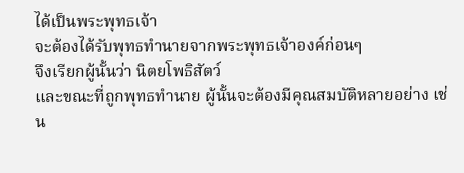ได้เป็นพระพุทธเจ้า
จะต้องได้รับพุทธทำนายจากพระพุทธเจ้าองค์ก่อนๆ
จึงเรียกผู้นั้นว่า นิตยโพธิสัตว์
และขณะที่ถูกพุทธทำนาย ผู้นั้นจะต้องมีคุณสมบัติหลายอย่าง เช่น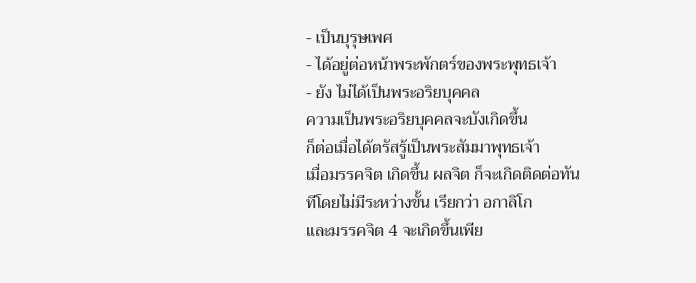- เป็นบุรุษเพศ
- ได้อยู่ต่อหน้าพระพักตร์ของพระพุทธเจ้า
- ยัง ไม่ได้เป็นพระอริยบุคคล
ความเป็นพระอริยบุคคลจะบังเกิดขึ้น
ก็ต่อเมื่อได้ตรัสรู้เป็นพระสัมมาพุทธเจ้า
เมื่อมรรคจิต เกิดขึ้น ผลจิต ก็จะเกิดติดต่อทันทีโดยไม่มีระหว่างขั้น เรียกว่า อกาลิโก
และมรรคจิต 4 จะเกิดขึ้นเพีย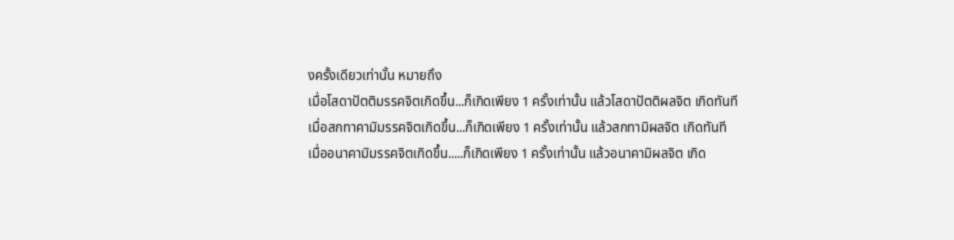งครั้งเดียวเท่านั้น หมายถึง
เมื่อโสดาปัตติมรรคจิตเกิดขึ้น...ก็เกิดเพียง 1 ครั้งเท่านั้น แล้วโสดาปัตติผลจิต เกิดทันที
เมื่อสกทาคามิมรรคจิตเกิดขึ้น...ก็เกิดเพียง 1 ครั้งเท่านั้น แล้วสกทามิผลจิต เกิดทันที
เมื่ออนาคามิมรรคจิตเกิดขึ้น.....ก็เกิดเพียง 1 ครั้งเท่านั้น แล้วอนาคามิผลจิต เกิด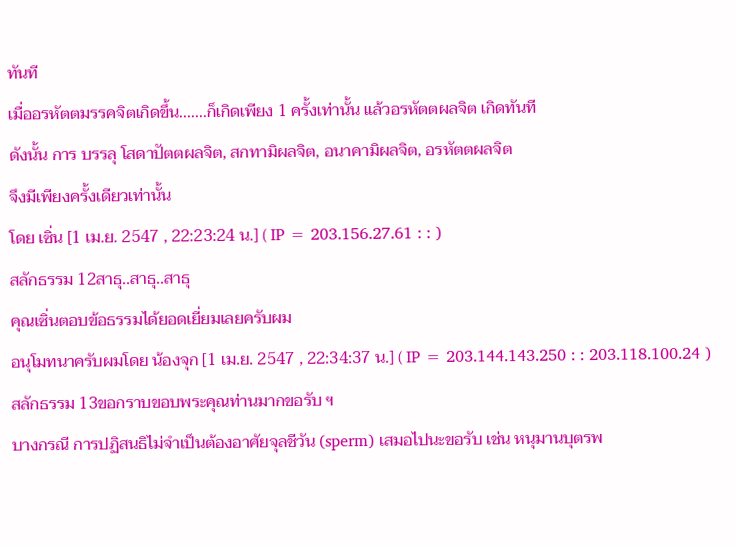ทันที
เมื่ออรหัตตมรรคจิตเกิดขึ้น.......ก็เกิดเพียง 1 ครั้งเท่านั้น แล้วอรหัตตผลจิต เกิดทันที
ดังนั้น การ บรรลุ โสดาปัตตผลจิต, สกทามิผลจิต, อนาคามิผลจิต, อรหัตตผลจิต
จึงมีเพียงครั้งเดียวเท่านั้น
โดย เซิ่น [1 เม.ย. 2547 , 22:23:24 น.] ( IP = 203.156.27.61 : : )
สลักธรรม 12สาธุ..สาธุ..สาธุ
คุณเซิ่นตอบข้อธรรมได้ยอดเยี่ยมเลยครับผม
อนุโมทนาครับผมโดย น้องจุก [1 เม.ย. 2547 , 22:34:37 น.] ( IP = 203.144.143.250 : : 203.118.100.24 )
สลักธรรม 13ขอกราบขอบพระคุณท่านมากขอรับ ฯ
บางกรณี การปฏิสนธิไม่จำเป็นต้องอาศัยจุลชีวัน (sperm) เสมอไปนะขอรับ เช่น หนุมานบุตรพ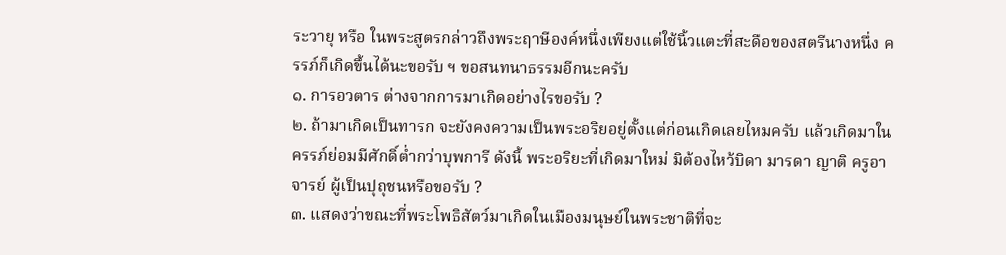ระวายุ หรือ ในพระสูตรกล่าวถึงพระฤาษีองค์หนึ่งเพียงแต่ใช้นิ้วแตะที่สะดือของสตรีนางหนึ่ง ครรภ์ก็เกิดขึ้นได้นะขอรับ ฯ ขอสนทนาธรรมอีกนะครับ
๑. การอวตาร ต่างจากการมาเกิดอย่างไรขอรับ ?
๒. ถ้ามาเกิดเป็นทารก จะยังคงความเป็นพระอริยอยู่ตั้งแต่ก่อนเกิดเลยไหมครับ แล้วเกิดมาในครรภ์ย่อมมีศักดิ์ต่ำกว่าบุพการี ดังนี้ พระอริยะที่เกิดมาใหม่ มิต้องไหว้บิดา มารดา ญาติ ครูอาจารย์ ผู้เป็นปุถุชนหรือขอรับ ?
๓. แสดงว่าขณะที่พระโพธิสัตว์มาเกิดในเมืองมนุษย์ในพระชาติที่จะ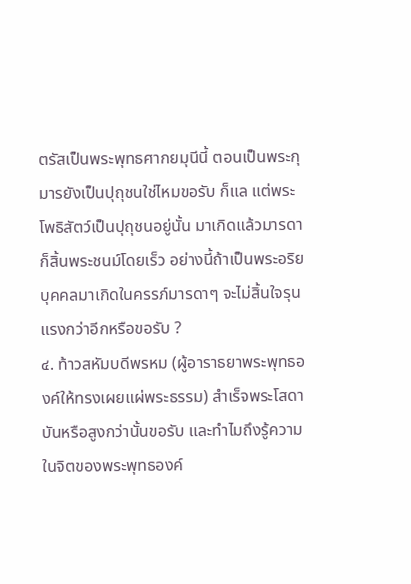ตรัสเป็นพระพุทธศากยมุนีนี้ ตอนเป็นพระกุมารยังเป็นปุถุชนใช่ไหมขอรับ ก็แล แต่พระโพธิสัตว์เป็นปุถุชนอยู่นั้น มาเกิดแล้วมารดาก็สิ้นพระชนม์โดยเร็ว อย่างนี้ถ้าเป็นพระอริยบุคคลมาเกิดในครรภ์มารดาๆ จะไม่สิ้นใจรุนแรงกว่าอีกหรือขอรับ ?
๔. ท้าวสหัมบดีพรหม (ผู้อาราธยาพระพุทธองค์ให้ทรงเผยแผ่พระธรรม) สำเร็จพระโสดาบันหรือสูงกว่านั้นขอรับ และทำไมถึงรู้ความในจิตของพระพุทธองค์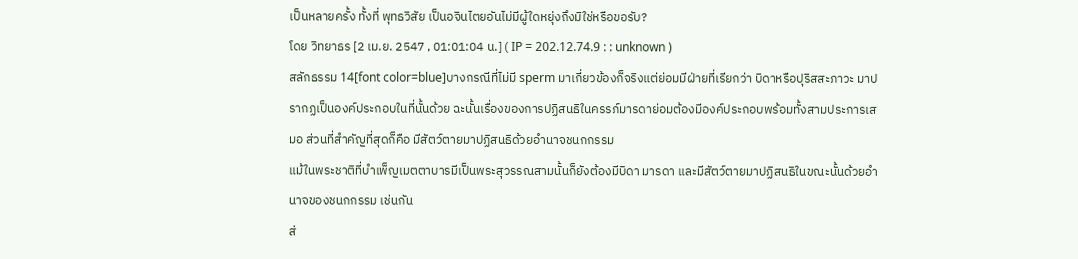เป็นหลายครั้ง ทั้งที่ พุทธวิสัย เป็นอจินไตยอันไม่มีผู้ใดหยุ่งถึงมิใช่หรือขอรับ?
โดย วิทยาธร [2 เม.ย. 2547 , 01:01:04 น.] ( IP = 202.12.74.9 : : unknown )
สลักธรรม 14[font color=blue]บางกรณีที่ไม่มี sperm มาเกี่ยวข้องก็จริงแต่ย่อมมีฝ่ายที่เรียกว่า บิดาหรือปุริสสะภาวะ มาปรากฏเป็นองค์ประกอบในที่นั้นด้วย ฉะนั้นเรื่องของการปฏิสนธิในครรภ์มารดาย่อมต้องมีองค์ประกอบพร้อมทั้งสามประการเสมอ ส่วนที่สำคัญที่สุดก็คือ มีสัตว์ตายมาปฏิสนธิด้วยอำนาจชนกกรรม
แม้ในพระชาติที่บำเพ็ญเมตตาบารมีเป็นพระสุวรรณสามนั้นก็ยังต้องมีบิดา มารดา และมีสัตว์ตายมาปฏิสนธิในขณะนั้นด้วยอำนาจของชนกกรรม เช่นกัน
ส่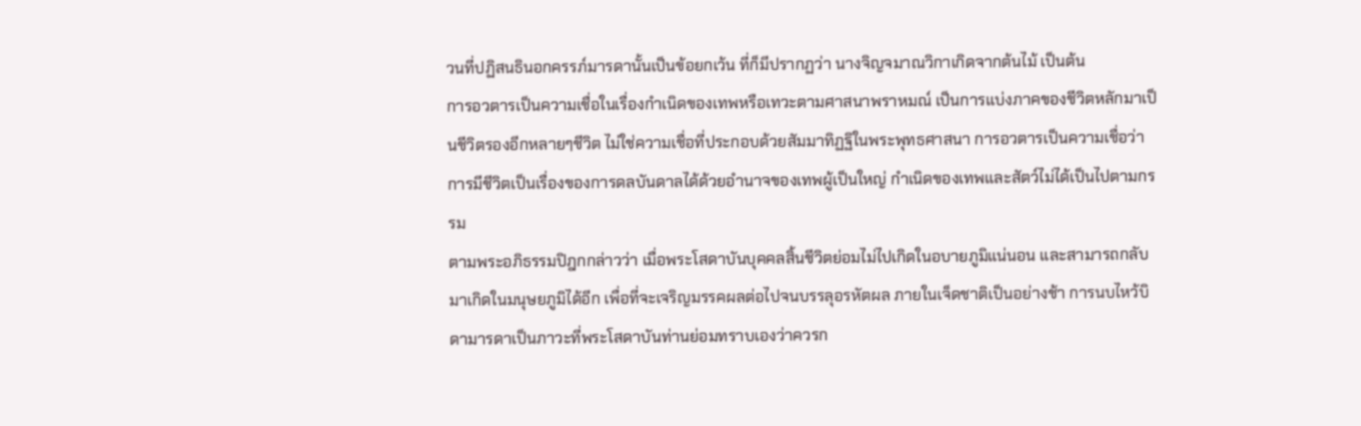วนที่ปฏิสนธินอกครรภ์มารดานั้นเป็นข้อยกเว้น ที่ก็มีปรากฏว่า นางจิญจมาณวิกาเกิดจากต้นไม้ เป็นต้น
การอวตารเป็นความเชื่อในเรื่องกำเนิดของเทพหรือเทวะตามศาสนาพราหมณ์ เป็นการแบ่งภาคของชีวิตหลักมาเป็นชีวิตรองอีกหลายๆชีวิต ไม่ใช่ความเชื่อที่ประกอบด้วยสัมมาทิฏฐิในพระพุทธศาสนา การอวตารเป็นความเชื่อว่า การมีชีวิตเป็นเรื่องของการดลบันดาลได้ด้วยอำนาจของเทพผู้เป็นใหญ่ กำเนิดของเทพและสัตว์ไม่ได้เป็นไปตามกรรม
ตามพระอภิธรรมปิฎกกล่าวว่า เมื่อพระโสดาบันบุคคลสิ้นชีวิตย่อมไม่ไปเกิดในอบายภูมิแน่นอน และสามารถกลับมาเกิดในมนุษยภูมิได้อีก เพื่อที่จะเจริญมรรคผลต่อไปจนบรรลุอรหัตผล ภายในเจ็ดชาติเป็นอย่างช้า การนบไหว้บิดามารดาเป็นภาวะที่พระโสดาบันท่านย่อมทราบเองว่าควรก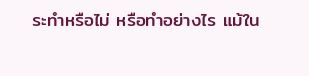ระทำหรือไม่ หรือทำอย่างไร แม้ใน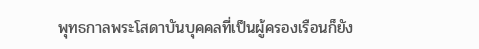พุทธกาลพระโสดาบันบุคคลที่เป็นผู้ครองเรือนก็ยัง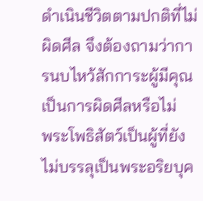ดำเนินชีวิตตามปกติที่ไม่ผิดศีล จึงต้องถามว่าการนบไหว้สักการะผู้มีคุณเป็นการผิดศีลหรือไม่
พระโพธิสัตว์เป็นผู้ที่ยังไม่บรรลุเป็นพระอริยบุค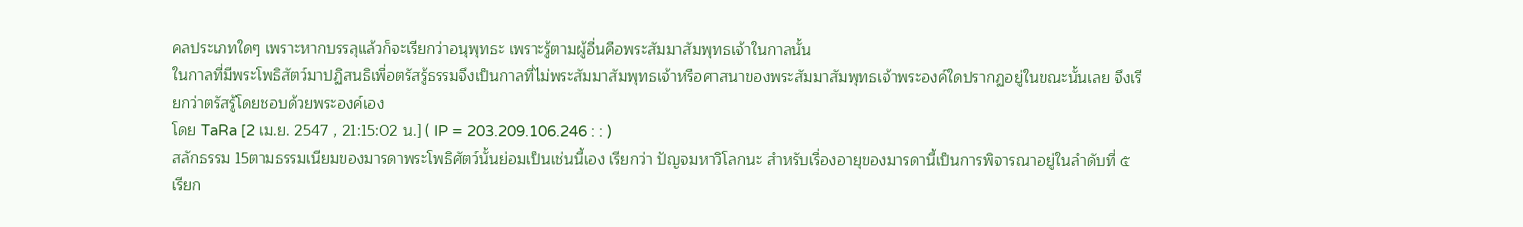คลประเภทใดๆ เพราะหากบรรลุแล้วก็จะเรียกว่าอนุพุทธะ เพราะรู้ตามผู้อื่นคือพระสัมมาสัมพุทธเจ้าในกาลนั้น
ในกาลที่มีพระโพธิสัตว์มาปฏิสนธิเพื่อตรัสรู้ธรรมจึงเป็นกาลที่ไม่พระสัมมาสัมพุทธเจ้าหรือศาสนาของพระสัมมาสัมพุทธเจ้าพระองค์ใดปรากฏอยู่ในขณะนั้นเลย จึงเรียกว่าตรัสรู้โดยชอบด้วยพระองค์เอง
โดย TaRa [2 เม.ย. 2547 , 21:15:02 น.] ( IP = 203.209.106.246 : : )
สลักธรรม 15ตามธรรมเนียมของมารดาพระโพธิศัตว์นั้นย่อมเป็นเช่นนี้เอง เรียกว่า ปัญจมหาวิโลกนะ สำหรับเรื่องอายุของมารดานี้เป็นการพิจารณาอยู่ในลำดับที่ ๕ เรียก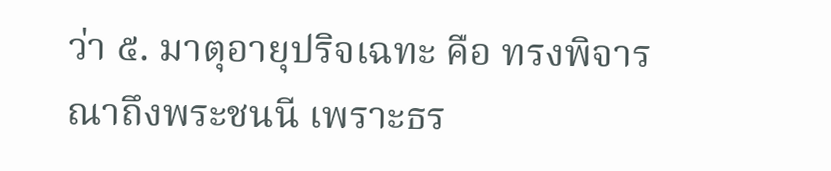ว่า ๕. มาตุอายุปริจเฉทะ คือ ทรงพิจารณาถึงพระชนนี เพราะธร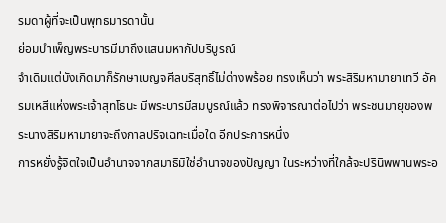รมดาผู้ที่จะเป็นพุทธมารดานั้น
ย่อมบำเพ็ญพระบารมีมาถึงแสนมหากัปบริบูรณ์
จำเดิมแต่บังเกิดมาก็รักษาเบญจศีลบริสุทธิ์ไม่ด่างพร้อย ทรงเห็นว่า พระสิริมหามายาเทวี อัครมเหสีแห่งพระเจ้าสุทโธนะ มีพระบารมีสมบูรณ์แล้ว ทรงพิจารณาต่อไปว่า พระชนมายุของพระนางสิริมหามายาจะถึงกาลปริจเฉทะเมื่อใด อีกประการหนึ่ง
การหยั่งรู้จิตใจเป็นอำนาจจากสมาธิมิใช่อำนาจของปัญญา ในระหว่างที่ใกล้จะปรินิพพานพระอ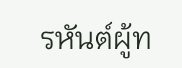รหันต์ผู้ท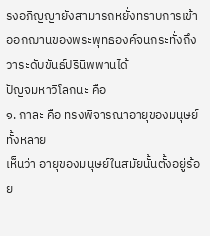รงอภิญญายังสามารถหยั่งทราบการเข้าออกฌานของพระพุทธองค์จนกระทั่งถึงวาระดับขันธ์ปรินิพพานได้
ปัญจมหาวิโลกนะ คือ
๑. กาละ คือ ทรงพิจารณาอายุของมนุษย์ทั้งหลาย
เห็นว่า อายุของมนุษย์ในสมัยนั้นตั้งอยู่ร้อย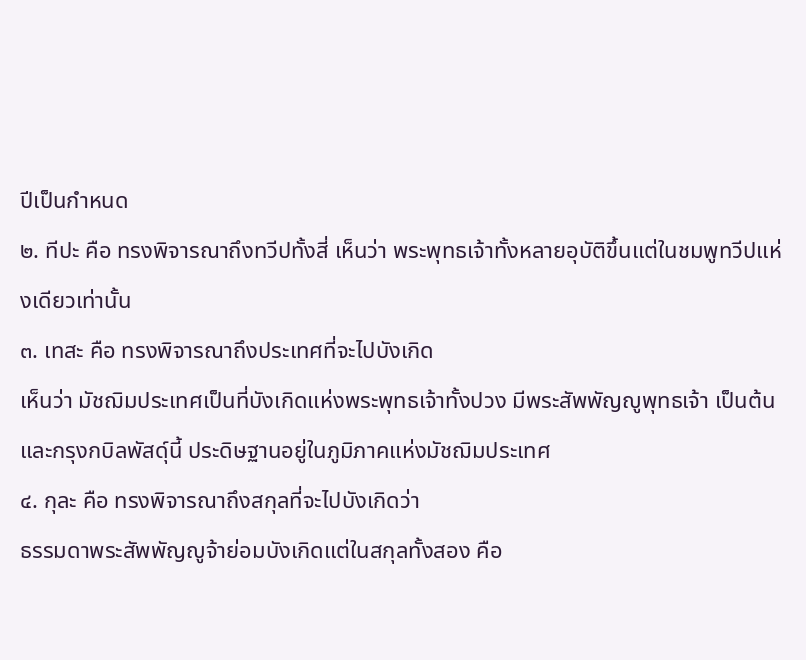ปีเป็นกำหนด
๒. ทีปะ คือ ทรงพิจารณาถึงทวีปทั้งสี่ เห็นว่า พระพุทธเจ้าทั้งหลายอุบัติขึ้นแต่ในชมพูทวีปแห่งเดียวเท่านั้น
๓. เทสะ คือ ทรงพิจารณาถึงประเทศที่จะไปบังเกิด
เห็นว่า มัชฌิมประเทศเป็นที่บังเกิดแห่งพระพุทธเจ้าทั้งปวง มีพระสัพพัญญูพุทธเจ้า เป็นต้น และกรุงกบิลพัสดุ์นี้ ประดิษฐานอยู่ในภูมิภาคแห่งมัชฌิมประเทศ
๔. กุละ คือ ทรงพิจารณาถึงสกุลที่จะไปบังเกิดว่า
ธรรมดาพระสัพพัญญูจ้าย่อมบังเกิดแต่ในสกุลทั้งสอง คือ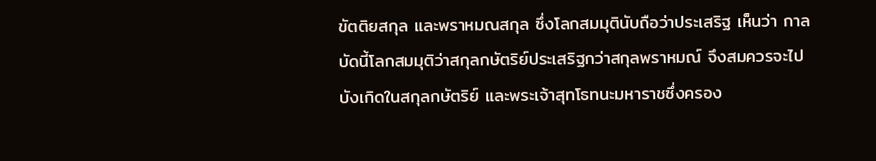ขัตติยสกุล และพราหมณสกุล ซึ่งโลกสมมุตินับถือว่าประเสริฐ เห็นว่า กาลบัดนี้โลกสมมุติว่าสกุลกษัตริย์ประเสริฐกว่าสกุลพราหมณ์ จึงสมควรจะไปบังเกิดในสกุลกษัตริย์ และพระเจ้าสุทโธทนะมหาราชซึ่งครอง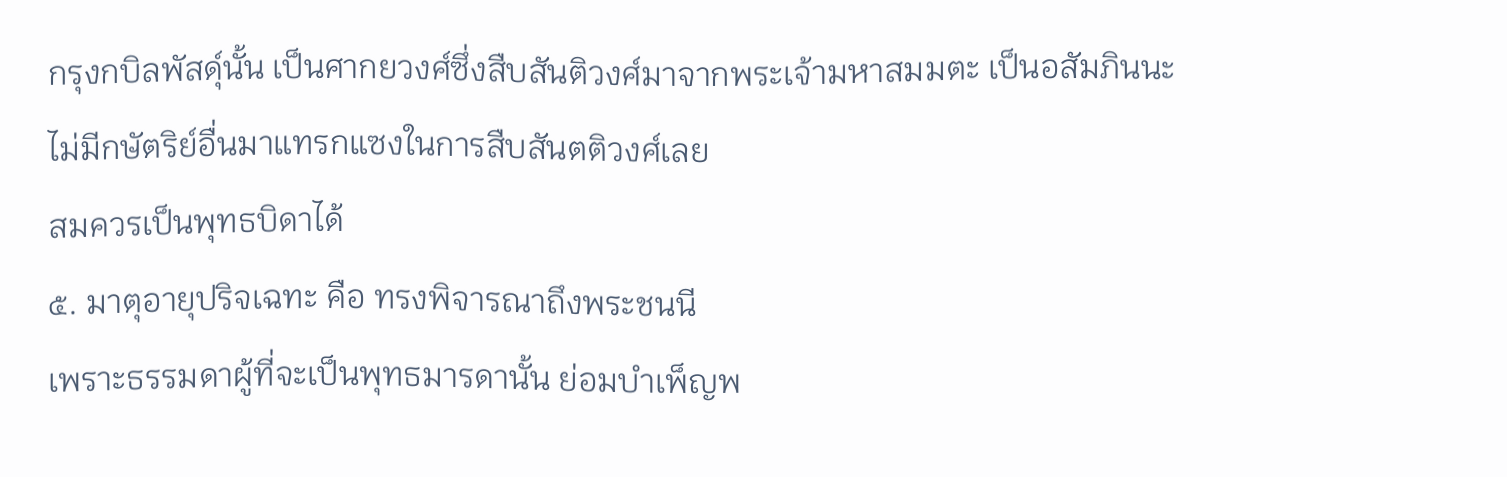กรุงกบิลพัสดุ์นั้น เป็นศากยวงศ์ซึ่งสืบสันติวงศ์มาจากพระเจ้ามหาสมมตะ เป็นอสัมภินนะ ไม่มีกษัตริย์อื่นมาแทรกแซงในการสืบสันตติวงศ์เลย
สมควรเป็นพุทธบิดาได้
๕. มาตุอายุปริจเฉทะ คือ ทรงพิจารณาถึงพระชนนี
เพราะธรรมดาผู้ที่จะเป็นพุทธมารดานั้น ย่อมบำเพ็ญพ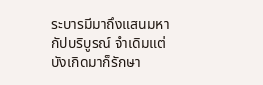ระบารมีมาถึงแสนมหากัปบริบูรณ์ จำเดิมแต่บังเกิดมาก็รักษา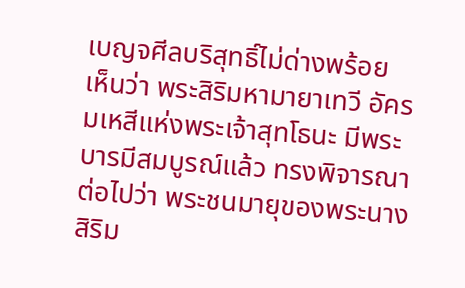เบญจศีลบริสุทธิ์ไม่ด่างพร้อย
เห็นว่า พระสิริมหามายาเทวี อัครมเหสีแห่งพระเจ้าสุทโธนะ มีพระบารมีสมบูรณ์แล้ว ทรงพิจารณาต่อไปว่า พระชนมายุของพระนางสิริม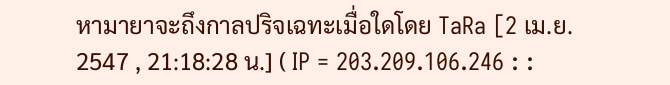หามายาจะถึงกาลปริจเฉทะเมื่อใดโดย TaRa [2 เม.ย. 2547 , 21:18:28 น.] ( IP = 203.209.106.246 : :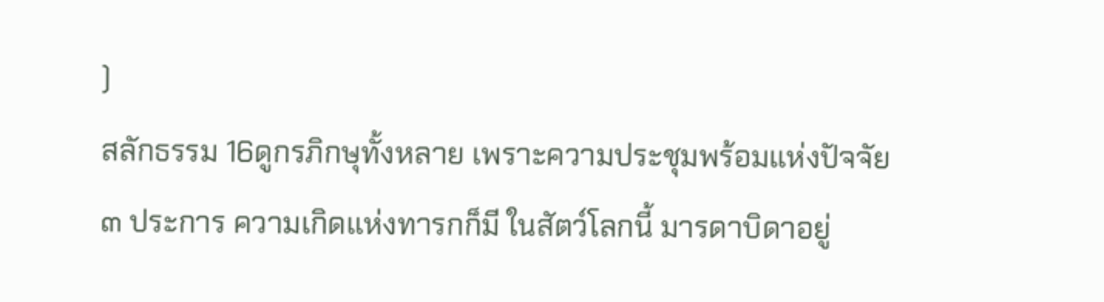)
สลักธรรม 16ดูกรภิกษุทั้งหลาย เพราะความประชุมพร้อมแห่งปัจจัย ๓ ประการ ความเกิดแห่งทารกก็มี ในสัตว์โลกนี้ มารดาบิดาอยู่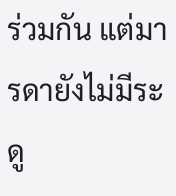ร่วมกัน แต่มารดายังไม่มีระดู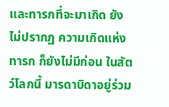และทารกที่จะมาเกิด ยังไม่ปรากฏ ความเกิดแห่งทารก ก็ยังไม่มีก่อน ในสัตว์โลกนี้ มารดาบิดาอยู่ร่วม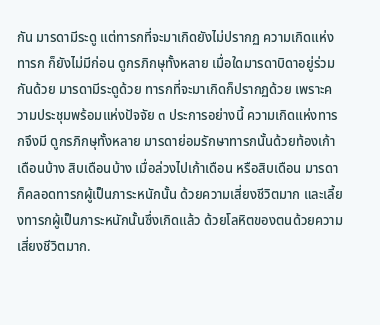กัน มารดามีระดู แต่ทารกที่จะมาเกิดยังไม่ปรากฏ ความเกิดแห่งทารก ก็ยังไม่มีก่อน ดูกรภิกษุทั้งหลาย เมื่อใดมารดาบิดาอยู่ร่วมกันด้วย มารดามีระดูด้วย ทารกที่จะมาเกิดก็ปรากฏด้วย เพราะความประชุมพร้อมแห่งปัจจัย ๓ ประการอย่างนี้ ความเกิดแห่งทารกจึงมี ดูกรภิกษุทั้งหลาย มารดาย่อมรักษาทารกนั้นด้วยท้องเก้าเดือนบ้าง สิบเดือนบ้าง เมื่อล่วงไปเก้าเดือน หรือสิบเดือน มารดาก็คลอดทารกผู้เป็นภาระหนักนั้น ด้วยความเสี่ยงชีวิตมาก และเลี้ยงทารกผู้เป็นภาระหนักนั้นซึ่งเกิดแล้ว ด้วยโลหิตของตนด้วยความเสี่ยงชีวิตมาก.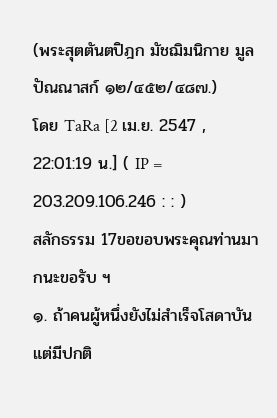(พระสุตตันตปิฎก มัชฌิมนิกาย มูลปัณณาสก์ ๑๒/๔๕๒/๔๘๗.)
โดย TaRa [2 เม.ย. 2547 , 22:01:19 น.] ( IP = 203.209.106.246 : : )
สลักธรรม 17ขอขอบพระคุณท่านมากนะขอรับ ฯ
๑. ถ้าคนผู้หนึ่งยังไม่สำเร็จโสดาบันแต่มีปกติ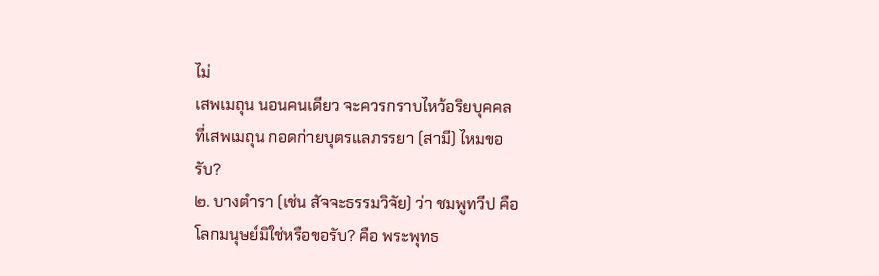ไม่
เสพเมถุน นอนคนเดียว จะควรกราบไหว้อริยบุคคล
ที่เสพเมถุน กอดก่ายบุตรแลภรรยา (สามี) ไหมขอ
รับ?
๒. บางตำรา (เช่น สัจจะธรรมวิจัย) ว่า ชมพูทวีป คือ
โลกมนุษย์มิใช่หรือขอรับ? คือ พระพุทธ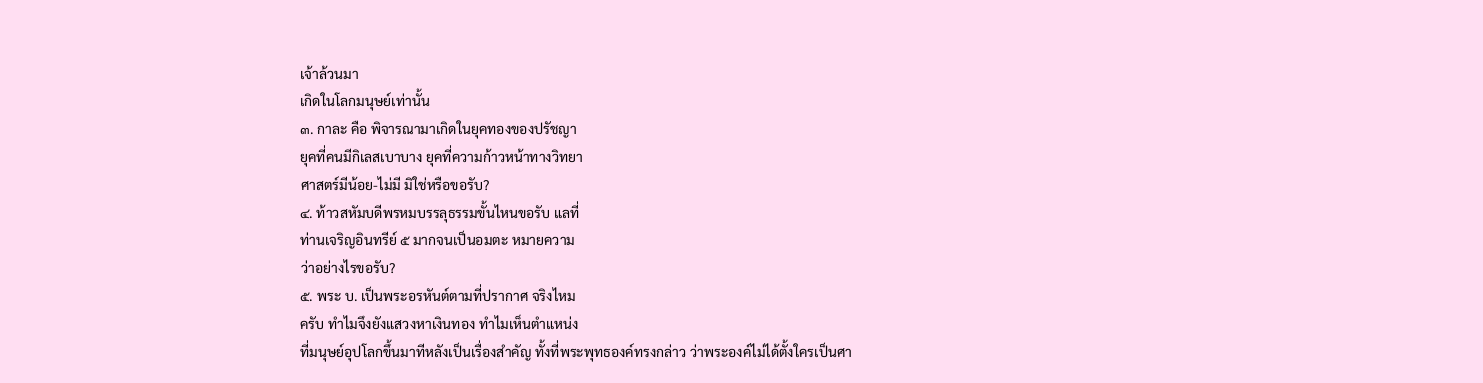เจ้าล้วนมา
เกิดในโลกมนุษย์เท่านั้น
๓. กาละ คือ พิจารณามาเกิดในยุคทองของปรัชญา
ยุคที่คนมีกิเลสเบาบาง ยุคที่ความก้าวหน้าทางวิทยา
ศาสตร์มีน้อย-ไม่มี มิใช่หรือขอรับ?
๔. ท้าวสหัมบดีพรหมบรรลุธรรมขั้นไหนขอรับ แลที่
ท่านเจริญอินทรีย์ ๕ มากจนเป็นอมตะ หมายความ
ว่าอย่างไรขอรับ?
๕. พระ บ. เป็นพระอรหันต์ตามที่ปรากาศ จริงไหม
ครับ ทำไมจึงยังแสวงหาเงินทอง ทำไมเห็นตำแหน่ง
ที่มนุษย์อุปโลกขึ้นมาทีหลังเป็นเรื่องสำคัญ ทั้งที่พระพุทธองค์ทรงกล่าว ว่าพระองค์ไม่ได้ตั้งใครเป็นศา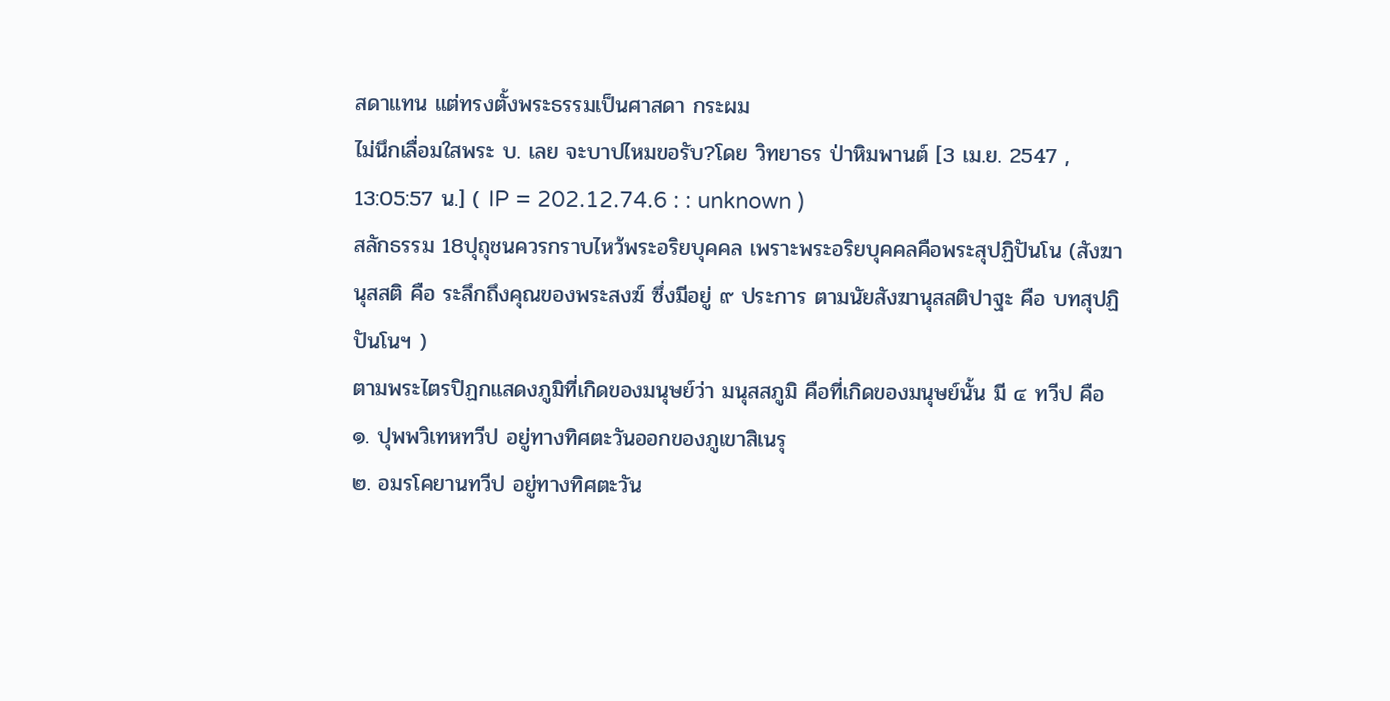สดาแทน แต่ทรงตั้งพระธรรมเป็นศาสดา กระผม
ไม่นึกเลื่อมใสพระ บ. เลย จะบาปไหมขอรับ?โดย วิทยาธร ป่าหิมพานต์ [3 เม.ย. 2547 , 13:05:57 น.] ( IP = 202.12.74.6 : : unknown )
สลักธรรม 18ปุถุชนควรกราบไหว้พระอริยบุคคล เพราะพระอริยบุคคลคือพระสุปฏิปันโน (สังฆานุสสติ คือ ระลึกถึงคุณของพระสงฆ์ ซึ่งมีอยู่ ๙ ประการ ตามนัยสังฆานุสสติปาฐะ คือ บทสุปฏิปันโนฯ )
ตามพระไตรปิฏกแสดงภูมิที่เกิดของมนุษย์ว่า มนุสสภูมิ คือที่เกิดของมนุษย์นั้น มี ๔ ทวีป คือ
๑. ปุพพวิเทหทวีป อยู่ทางทิศตะวันออกของภูเขาสิเนรุ
๒. อมรโคยานทวีป อยู่ทางทิศตะวัน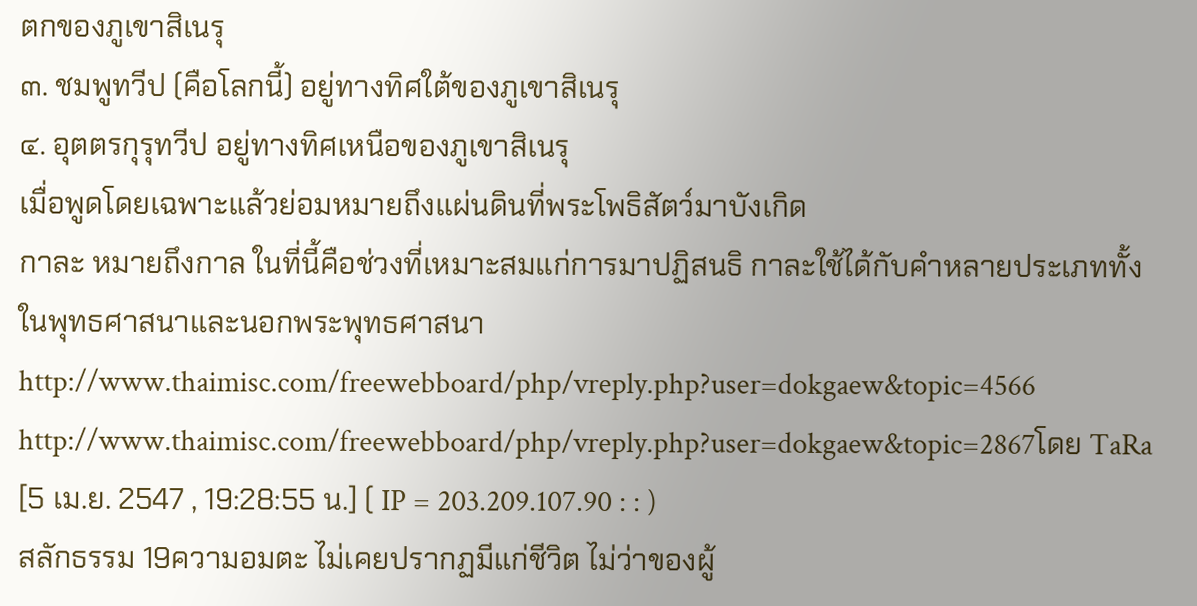ตกของภูเขาสิเนรุ
๓. ชมพูทวีป (คือโลกนี้) อยู่ทางทิศใต้ของภูเขาสิเนรุ
๔. อุตตรกุรุทวีป อยู่ทางทิศเหนือของภูเขาสิเนรุ
เมื่อพูดโดยเฉพาะแล้วย่อมหมายถึงแผ่นดินที่พระโพธิสัตว์มาบังเกิด
กาละ หมายถึงกาล ในที่นี้คือช่วงที่เหมาะสมแก่การมาปฏิสนธิ กาละใช้ได้กับคำหลายประเภททั้งในพุทธศาสนาและนอกพระพุทธศาสนา
http://www.thaimisc.com/freewebboard/php/vreply.php?user=dokgaew&topic=4566
http://www.thaimisc.com/freewebboard/php/vreply.php?user=dokgaew&topic=2867โดย TaRa [5 เม.ย. 2547 , 19:28:55 น.] ( IP = 203.209.107.90 : : )
สลักธรรม 19ความอมตะ ไม่เคยปรากฏมีแก่ชีวิต ไม่ว่าของผู้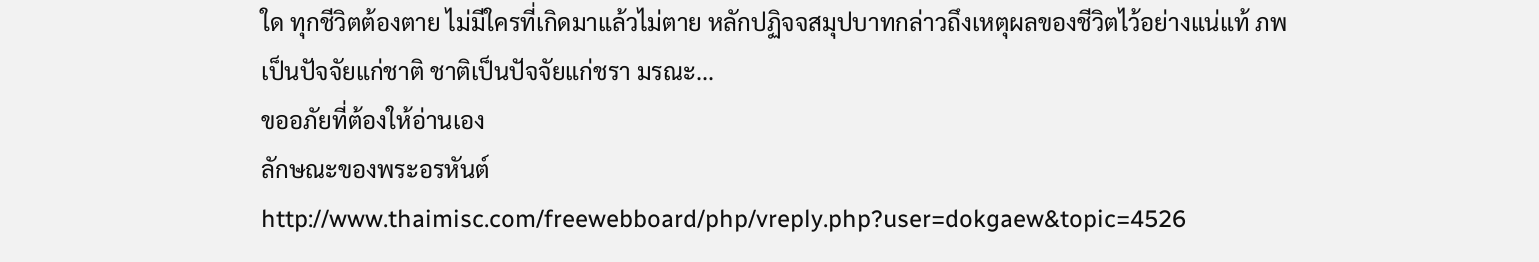ใด ทุกชีวิตต้องตาย ไม่มีใครที่เกิดมาแล้วไม่ตาย หลักปฏิจจสมุปบาทกล่าวถึงเหตุผลของชีวิตไว้อย่างแน่แท้ ภพเป็นปัจจัยแก่ชาติ ชาติเป็นปัจจัยแก่ชรา มรณะ...
ขออภัยที่ต้องให้อ่านเอง
ลักษณะของพระอรหันต์
http://www.thaimisc.com/freewebboard/php/vreply.php?user=dokgaew&topic=4526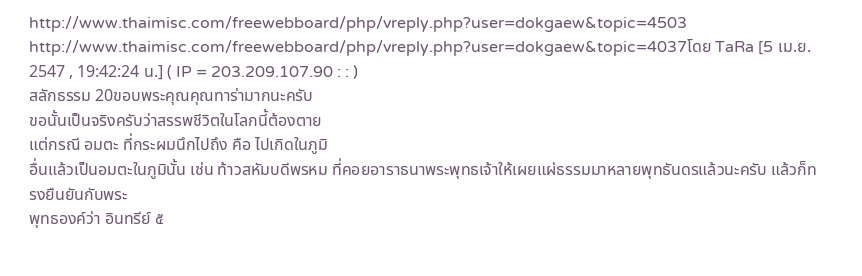http://www.thaimisc.com/freewebboard/php/vreply.php?user=dokgaew&topic=4503
http://www.thaimisc.com/freewebboard/php/vreply.php?user=dokgaew&topic=4037โดย TaRa [5 เม.ย. 2547 , 19:42:24 น.] ( IP = 203.209.107.90 : : )
สลักธรรม 20ขอบพระคุณคุณทาร่ามากนะครับ
ขอนั้นเป็นจริงครับว่าสรรพชีวิตในโลกนี้ต้องตาย
แต่กรณี อมตะ ที่กระผมนึกไปถึง คือ ไปเกิดในภูมิ
อื่นแล้วเป็นอมตะในภูมินั้น เช่น ท้าวสหัมบดีพรหม ที่คอยอาราธนาพระพุทธเจ้าให้เผยแผ่ธรรมมาหลายพุทธันดรแล้วนะครับ แล้วก็ทรงยืนยันกับพระ
พุทธองค์ว่า อินทรีย์ ๕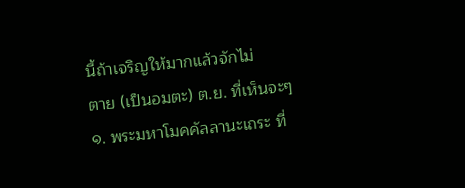นี้ถ้าเจริญให้มากแล้วจักไม่
ตาย (เป็นอมตะ) ต.ย. ที่เห็นจะๆ
๑. พระมหาโมคคัลลานะเถระ ที่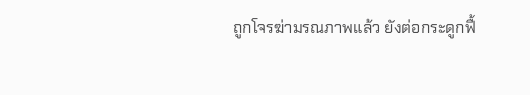ถูกโจรฆ่ามรณภาพแล้ว ยังต่อกระดูกฟื้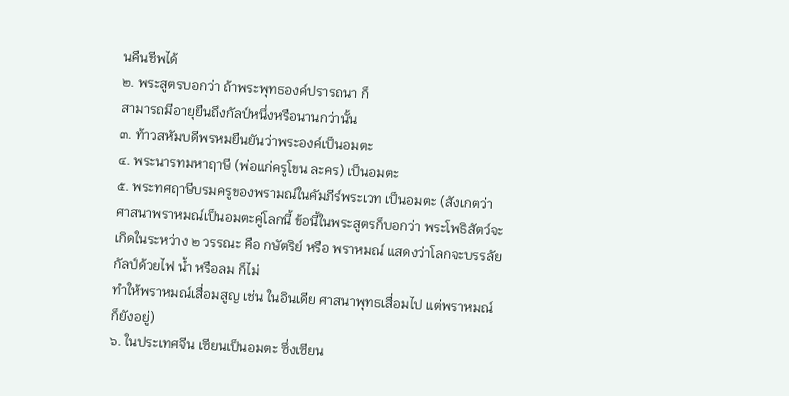นคืนชีพได้
๒. พระสูตรบอกว่า ถ้าพระพุทธองค์ปรารถนา ก็
สามารถมีอายุยืนถึงกัลป์หนึ่งหรือนานกว่านั้น
๓. ท้าวสหัมบดีพรหมยืนยันว่าพระองค์เป็นอมตะ
๔. พระนารทมหาฤาษี (พ่อแก่ครูโขน ละคร) เป็นอมตะ
๕. พระทศฤาษีบรมครูของพรามณ์ในคัมภีร์พระเวท เป็นอมตะ (สังเกตว่าศาสนาพราหมณ์เป็นอมตะคู่โลกนี้ ข้อนี้ในพระสูตรก็บอกว่า พระโพธิสัตว์จะเกิดในระหว่าง ๒ วรรณะ คือ กษัตริย์ หรือ พราหมณ์ แสดงว่าโลกจะบรรลัยกัลป์ด้วยไฟ น้ำ หรือลม ก็ไม่
ทำให้พราหมณ์เสื่อมสูญ เช่น ในอินเดีย ศาสนาพุทธเสื่อมไป แต่พราหมณ์ก็ยังอยู่)
๖. ในประเทศจีน เซียนเป็นอมตะ ซึ่งเซียน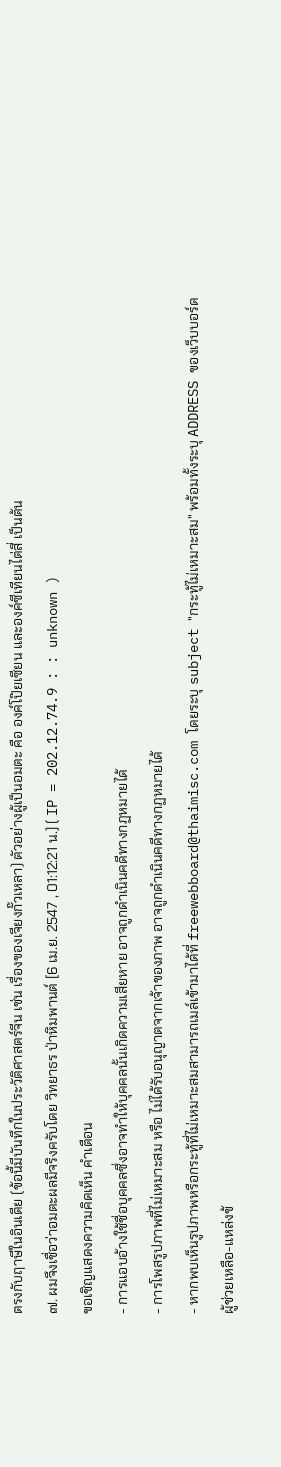ตรงกับฤาษีในอินเดีย (ข้อนี้มีบันทึกในประวัติศาสตร์จีน เช่น เรื่องของเจียงกั๊วเหลา) ตัวอย่างผู้เป็นอมตะ คือ องค์โป๊ยเซียน และองค์ซีเทียนไต่สี่ เป็นต้น
๗. ผมจึงเชื่อว่าอมตะผลมีจริงครับโดย วิทยาธร ป่าหิมพานต์ [6 เม.ย. 2547 , 01:12:21 น.] ( IP = 202.12.74.9 : : unknown )
ขอเชิญแสดงความคิดเห็น คำเตือน
- การแอบอ้างใช้ชื่อบุคคลซึ่งอาจทำให้บุคคลนั้นเกิดความเสียหาย อาจถูกดำเนินคดีทางกฏหมายได้
- การโพสรูปภาพที่ไม่เหมาะสม หรือ ไม่ได้รับอนุญาตจากเจ้าของภาพ อาจถูกดำเนินคดีทางกฏหมายได้
- หากพบเห็นรูปภาพหรือกระทู้ที่ไม่เหมาะสมสามารถเมล์เข้ามาได้ที่ freewebboard@thaimisc.com โดยระบุ subject "กระทู้ไม่เหมาะสม" พร้อมทั้งระบุ ADDRESS ของเว็บบอร์ด
ผู้ช่วยเหลือ-แหล่งข้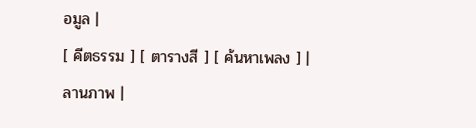อมูล |
[ คีตธรรม ] [ ตารางสี ] [ ค้นหาเพลง ] |
ลานภาพ |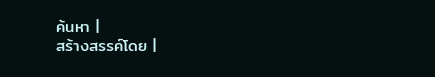ค้นหา |
สร้างสรรค์โดย |